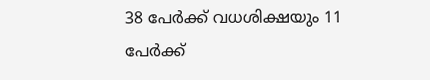38 പേര്‍ക്ക് വധശിക്ഷയും 11 പേര്‍ക്ക്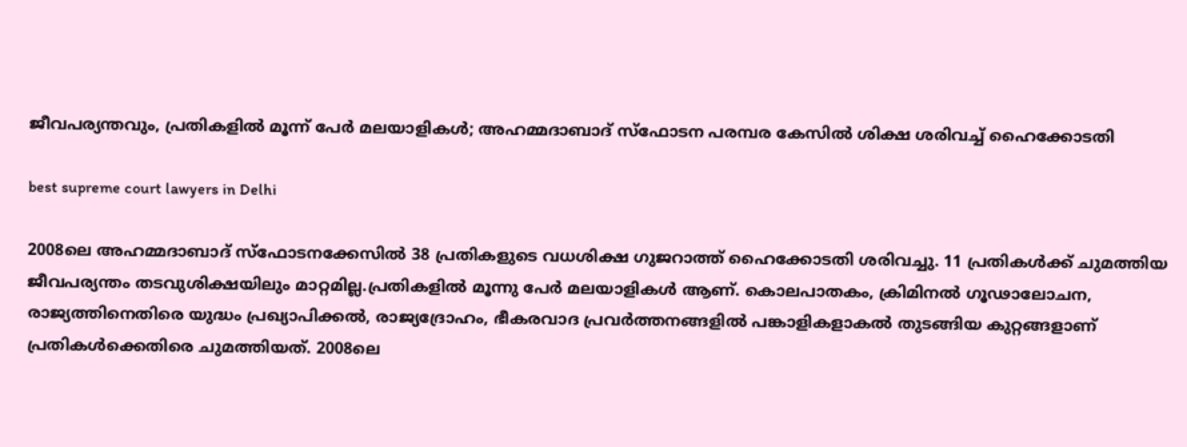ജീവപര്യന്തവും, പ്രതികളില്‍ മൂന്ന് പേര്‍ മലയാളികള്‍; അഹമ്മദാബാദ് സ്ഫോടന പരമ്പര കേസില്‍ ശിക്ഷ ശരിവച്ച്‌ ഹൈക്കോടതി

best supreme court lawyers in Delhi

2008ലെ അഹമ്മദാബാദ് സ്ഫോടനക്കേസില്‍ 38 പ്രതികളുടെ വധശിക്ഷ ഗുജറാത്ത് ഹൈക്കോടതി ശരിവച്ചു. 11 പ്രതികള്‍ക്ക് ചുമത്തിയ ജീവപര്യന്തം തടവുശിക്ഷയിലും മാറ്റമില്ല.പ്രതികളില്‍ മൂന്നു പേർ മലയാളികള്‍ ആണ്. കൊലപാതകം, ക്രിമിനല്‍ ഗൂഢാലോചന, രാജ്യത്തിനെതിരെ യുദ്ധം പ്രഖ്യാപിക്കല്‍, രാജ്യദ്രോഹം, ഭീകരവാദ പ്രവർത്തനങ്ങളില്‍ പങ്കാളികളാകല്‍ തുടങ്ങിയ കുറ്റങ്ങളാണ് പ്രതികള്‍ക്കെതിരെ ചുമത്തിയത്. 2008ലെ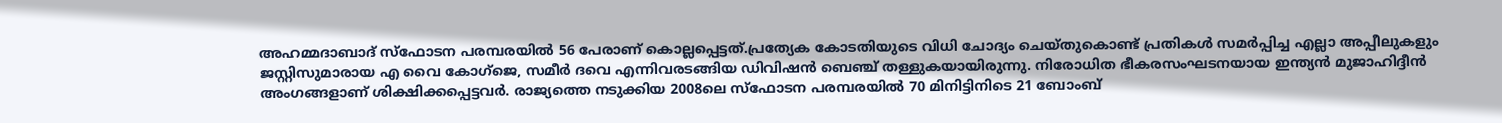അഹമ്മദാബാദ് സ്ഫോടന പരമ്പരയില്‍ 56 പേരാണ് കൊല്ലപ്പെട്ടത്.പ്രത്യേക കോടതിയുടെ വിധി ചോദ്യം ചെയ്തുകൊണ്ട് പ്രതികള്‍ സമർപ്പിച്ച എല്ലാ അപ്പീലുകളും ജസ്റ്റിസുമാരായ എ വൈ കോഗ്ജെ, സമീർ ദവെ എന്നിവരടങ്ങിയ ഡിവിഷൻ ബെഞ്ച് തള്ളുകയായിരുന്നു. നിരോധിത ഭീകരസംഘടനയായ ഇന്ത്യൻ മുജാഹിദ്ദീൻ അംഗങ്ങളാണ് ശിക്ഷിക്കപ്പെട്ടവർ. രാജ്യത്തെ നടുക്കിയ 2008ലെ സ്ഫോടന പരമ്പരയില്‍ 70 മിനിട്ടിനിടെ 21 ബോംബ്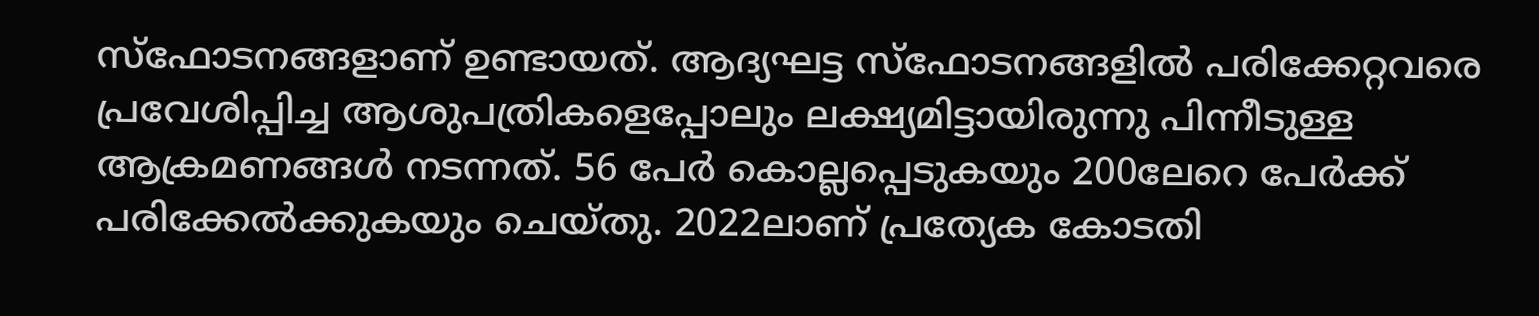സ്ഫോടനങ്ങളാണ് ഉണ്ടായത്. ആദ്യഘട്ട സ്ഫോടനങ്ങളില്‍ പരിക്കേറ്റവരെ പ്രവേശിപ്പിച്ച ആശുപത്രികളെപ്പോലും ലക്ഷ്യമിട്ടായിരുന്നു പിന്നീടുള്ള ആക്രമണങ്ങള്‍ നടന്നത്. 56 പേർ കൊല്ലപ്പെടുകയും 200ലേറെ പേർക്ക് പരിക്കേല്‍ക്കുകയും ചെയ്തു. 2022ലാണ് പ്രത്യേക കോടതി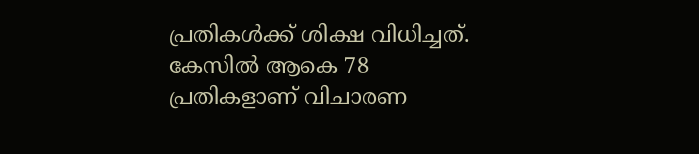പ്രതികള്‍ക്ക് ശിക്ഷ വിധിച്ചത്. കേസില്‍ ആകെ 78 പ്രതികളാണ് വിചാരണ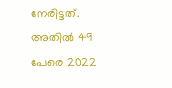നേരിട്ടത്. അതില്‍ 49 പേരെ 2022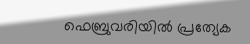ഫെബ്രുവരിയില്‍ പ്രത്യേക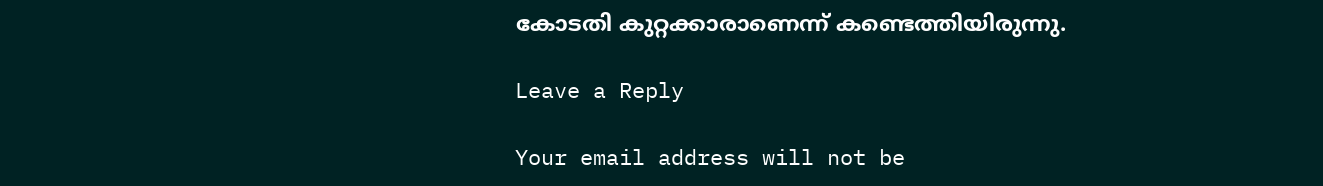കോടതി കുറ്റക്കാരാണെന്ന് കണ്ടെത്തിയിരുന്നു.

Leave a Reply

Your email address will not be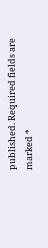published. Required fields are marked *